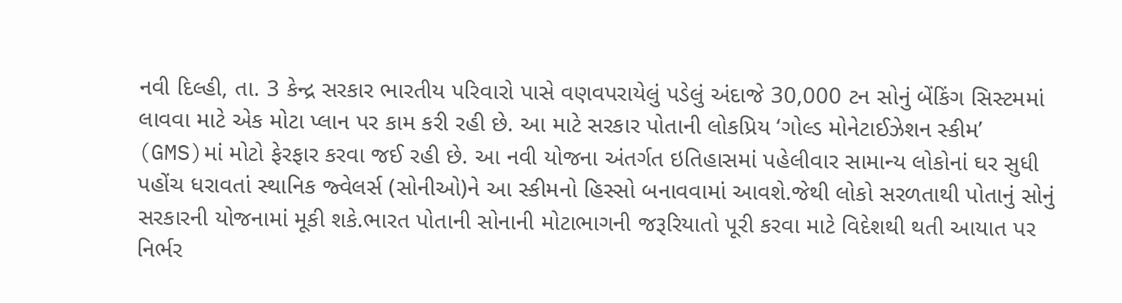નવી દિલ્હી, તા. 3 કેન્દ્ર સરકાર ભારતીય પરિવારો પાસે વણવપરાયેલું પડેલું અંદાજે 30,000 ટન સોનું બેંકિંગ સિસ્ટમમાં લાવવા માટે એક મોટા પ્લાન પર કામ કરી રહી છે. આ માટે સરકાર પોતાની લોકપ્રિય ‘ગોલ્ડ મોનેટાઈઝેશન સ્કીમ’ (GMS)માં મોટો ફેરફાર કરવા જઈ રહી છે. આ નવી યોજના અંતર્ગત ઇતિહાસમાં પહેલીવાર સામાન્ય લોકોનાં ઘર સુધી પહોંચ ધરાવતાં સ્થાનિક જ્વેલર્સ (સોનીઓ)ને આ સ્કીમનો હિસ્સો બનાવવામાં આવશે.જેથી લોકો સરળતાથી પોતાનું સોનું સરકારની યોજનામાં મૂકી શકે.ભારત પોતાની સોનાની મોટાભાગની જરૂરિયાતો પૂરી કરવા માટે વિદેશથી થતી આયાત પર નિર્ભર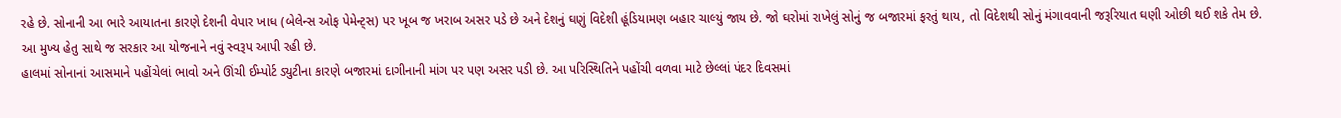રહે છે. સોનાની આ ભારે આયાતના કારણે દેશની વેપાર ખાધ (બેલેન્સ ઓફ પેમેન્ટ્સ) પર ખૂબ જ ખરાબ અસર પડે છે અને દેશનું ઘણું વિદેશી હૂંડિયામણ બહાર ચાલ્યું જાય છે. જો ઘરોમાં રાખેલું સોનું જ બજારમાં ફરતું થાય, તો વિદેશથી સોનું મંગાવવાની જરૂરિયાત ઘણી ઓછી થઈ શકે તેમ છે. આ મુખ્ય હેતુ સાથે જ સરકાર આ યોજનાને નવું સ્વરૂપ આપી રહી છે.
હાલમાં સોનાનાં આસમાને પહોંચેલાં ભાવો અને ઊંચી ઈમ્પોર્ટ ડ્યુટીના કારણે બજારમાં દાગીનાની માંગ પર પણ અસર પડી છે. આ પરિસ્થિતિને પહોંચી વળવા માટે છેલ્લાં પંદર દિવસમાં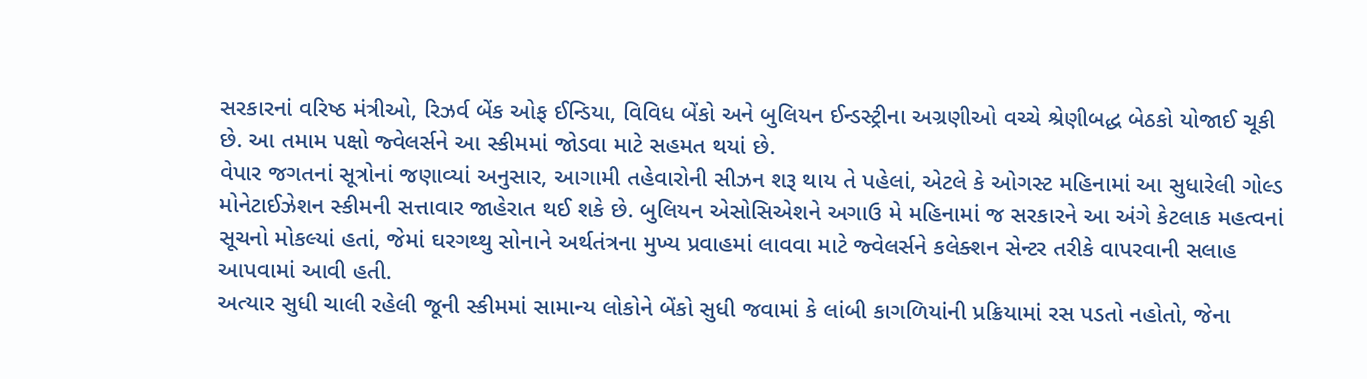સરકારનાં વરિષ્ઠ મંત્રીઓ, રિઝર્વ બેંક ઓફ ઈન્ડિયા, વિવિધ બેંકો અને બુલિયન ઈન્ડસ્ટ્રીના અગ્રણીઓ વચ્ચે શ્રેણીબદ્ધ બેઠકો યોજાઈ ચૂકી છે. આ તમામ પક્ષો જ્વેલર્સને આ સ્કીમમાં જોડવા માટે સહમત થયાં છે.
વેપાર જગતનાં સૂત્રોનાં જણાવ્યાં અનુસાર, આગામી તહેવારોની સીઝન શરૂ થાય તે પહેલાં, એટલે કે ઓગસ્ટ મહિનામાં આ સુધારેલી ગોલ્ડ મોનેટાઈઝેશન સ્કીમની સત્તાવાર જાહેરાત થઈ શકે છે. બુલિયન એસોસિએશને અગાઉ મે મહિનામાં જ સરકારને આ અંગે કેટલાક મહત્વનાં સૂચનો મોકલ્યાં હતાં, જેમાં ઘરગથ્થુ સોનાને અર્થતંત્રના મુખ્ય પ્રવાહમાં લાવવા માટે જ્વેલર્સને કલેક્શન સેન્ટર તરીકે વાપરવાની સલાહ આપવામાં આવી હતી.
અત્યાર સુધી ચાલી રહેલી જૂની સ્કીમમાં સામાન્ય લોકોને બેંકો સુધી જવામાં કે લાંબી કાગળિયાંની પ્રક્રિયામાં રસ પડતો નહોતો, જેના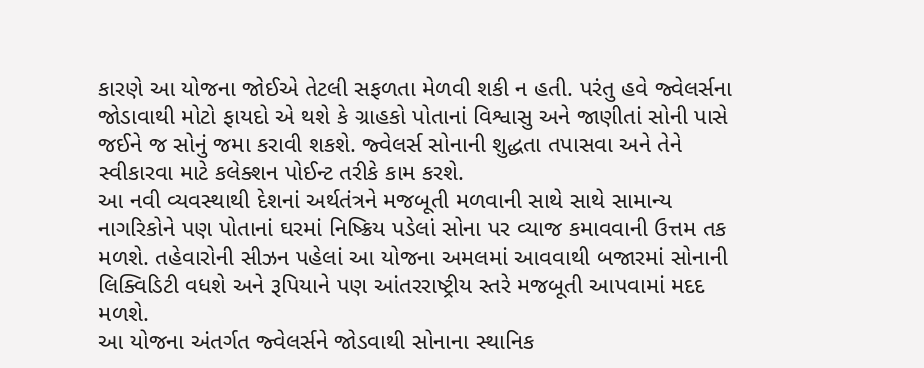કારણે આ યોજના જોઈએ તેટલી સફળતા મેળવી શકી ન હતી. પરંતુ હવે જ્વેલર્સના જોડાવાથી મોટો ફાયદો એ થશે કે ગ્રાહકો પોતાનાં વિશ્વાસુ અને જાણીતાં સોની પાસે જઈને જ સોનું જમા કરાવી શકશે. જ્વેલર્સ સોનાની શુદ્ધતા તપાસવા અને તેને સ્વીકારવા માટે કલેક્શન પોઈન્ટ તરીકે કામ કરશે.
આ નવી વ્યવસ્થાથી દેશનાં અર્થતંત્રને મજબૂતી મળવાની સાથે સાથે સામાન્ય નાગરિકોને પણ પોતાનાં ઘરમાં નિષ્ક્રિય પડેલાં સોના પર વ્યાજ કમાવવાની ઉત્તમ તક મળશે. તહેવારોની સીઝન પહેલાં આ યોજના અમલમાં આવવાથી બજારમાં સોનાની લિક્વિડિટી વધશે અને રૂપિયાને પણ આંતરરાષ્ટ્રીય સ્તરે મજબૂતી આપવામાં મદદ મળશે.
આ યોજના અંતર્ગત જ્વેલર્સને જોડવાથી સોનાના સ્થાનિક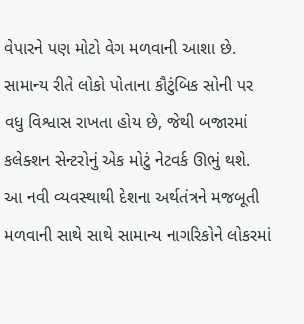વેપારને પણ મોટો વેગ મળવાની આશા છે. સામાન્ય રીતે લોકો પોતાના કૌટુંબિક સોની પર વધુ વિશ્વાસ રાખતા હોય છે, જેથી બજારમાં કલેક્શન સેન્ટરોનું એક મોટું નેટવર્ક ઊભું થશે. આ નવી વ્યવસ્થાથી દેશના અર્થતંત્રને મજબૂતી મળવાની સાથે સાથે સામાન્ય નાગરિકોને લોકરમાં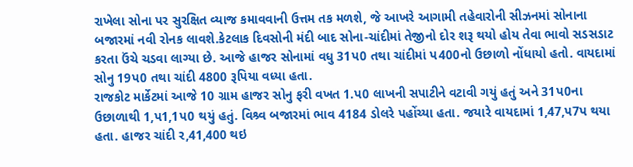રાખેલા સોના પર સુરક્ષિત વ્યાજ કમાવવાની ઉત્તમ તક મળશે, જે આખરે આગામી તહેવારોની સીઝનમાં સોનાના બજારમાં નવી રોનક લાવશે.કેટલાક દિવસોની મંદી બાદ સોના-ચાંદીમાં તેજીનો દોર શરૂ થયો હોય તેવા ભાવો સડસડાટ કરતા ઉંચે ચડવા લાગ્યા છે. આજે હાજર સોનામાં વધુ 31પ0 તથા ચાંદીમાં પ400નો ઉછાળો નોંધાયો હતો. વાયદામાં સોનુ 19પ0 તથા ચાંદી 4800 રૂપિયા વધ્યા હતા.
રાજકોટ માર્કેટમાં આજે 10 ગ્રામ હાજર સોનુ ફરી વખત 1.પ0 લાખની સપાટીને વટાવી ગયું હતું અને 31પ0ના ઉછાળાથી 1,પ1,1પ0 થયું હતું. વિશ્ર્વ બજારમાં ભાવ 4184 ડોલરે પહોંચ્યા હતા. જયારે વાયદામાં 1,47,પ7પ થયા હતા. હાજર ચાંદી ર,41,400 થઇ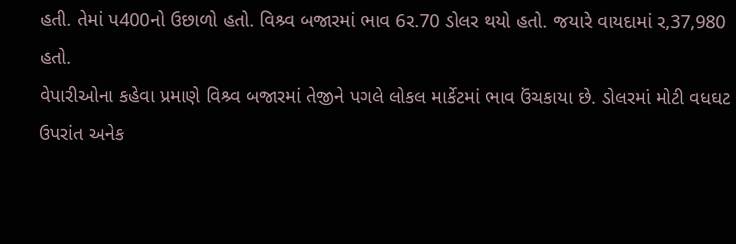હતી. તેમાં પ400નો ઉછાળો હતો. વિશ્ર્વ બજારમાં ભાવ 6ર.70 ડોલર થયો હતો. જયારે વાયદામાં ર,37,980 હતો.
વેપારીઓના કહેવા પ્રમાણે વિશ્ર્વ બજારમાં તેજીને પગલે લોકલ માર્કેટમાં ભાવ ઉંચકાયા છે. ડોલરમાં મોટી વધઘટ ઉપરાંત અનેક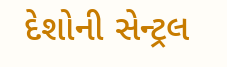દેશોની સેન્ટ્રલ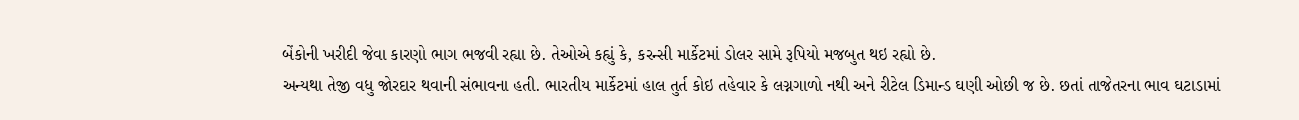બેંકોની ખરીદી જેવા કારણો ભાગ ભજવી રહ્યા છે. તેઓએ કહ્યું કે, કરન્સી માર્કેટમાં ડોલર સામે રૂપિયો મજબુત થઇ રહ્યો છે.
અન્યથા તેજી વધુ જોરદાર થવાની સંભાવના હતી. ભારતીય માર્કેટમાં હાલ તુર્ત કોઇ તહેવાર કે લગ્નગાળો નથી અને રીટેલ ડિમાન્ડ ઘણી ઓછી જ છે. છતાં તાજેતરના ભાવ ઘટાડામાં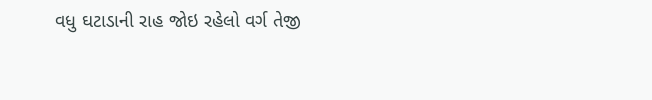વધુ ઘટાડાની રાહ જોઇ રહેલો વર્ગ તેજી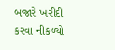બજારે ખરીદી કરવા નીકળ્યો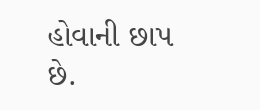હોવાની છાપ છે.